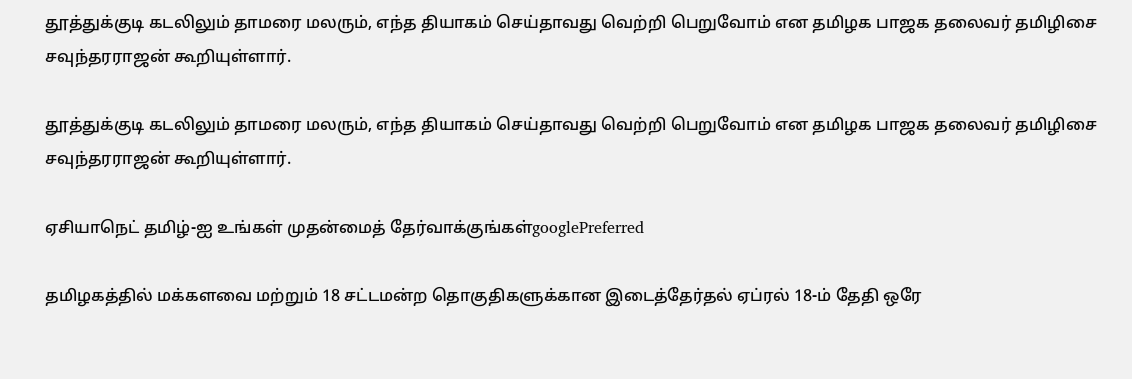தூத்துக்குடி கடலிலும் தாமரை மலரும், எந்த தியாகம் செய்தாவது வெற்றி பெறுவோம் என தமிழக பாஜக தலைவர் தமிழிசை சவுந்தரராஜன் கூறியுள்ளார்.

தூத்துக்குடி கடலிலும் தாமரை மலரும், எந்த தியாகம் செய்தாவது வெற்றி பெறுவோம் என தமிழக பாஜக தலைவர் தமிழிசை சவுந்தரராஜன் கூறியுள்ளார்.

ஏசியாநெட் தமிழ்-ஐ உங்கள் முதன்மைத் தேர்வாக்குங்கள்googlePreferred

தமிழகத்தில் மக்களவை மற்றும் 18 சட்டமன்ற தொகுதிகளுக்கான இடைத்தேர்தல் ஏப்ரல் 18-ம் தேதி ஒரே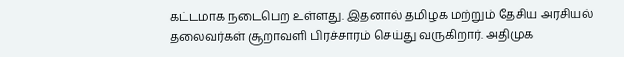கட்டமாக நடைபெற உள்ளது. இதனால் தமிழக மற்றும் தேசிய அரசியல் தலைவர்கள் சூறாவளி பிரச்சாரம் செய்து வருகிறார். அதிமுக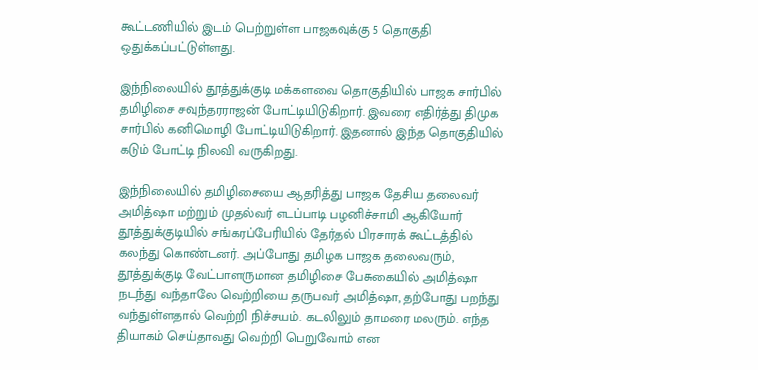கூட்டணியில் இடம் பெற்றுள்ள பாஜகவுக்கு 5 தொகுதி ஒதுக்கப்பட்டுள்ளது.

இந்நிலையில் தூத்துக்குடி மக்களவை தொகுதியில் பாஜக சார்பில் தமிழிசை சவுந்தரராஜன் போட்டியிடுகிறார். இவரை எதிர்த்து திமுக சார்பில் கனிமொழி போட்டியிடுகிறார். இதனால் இந்த தொகுதியில் கடும் போட்டி நிலவி வருகிறது.

இந்நிலையில் தமிழிசையை ஆதரித்து பாஜக தேசிய தலைவர் அமித்ஷா மற்றும் முதல்வர் எடப்பாடி பழனிச்சாமி ஆகியோர் தூத்துக்குடியில் சங்கரப்பேரியில் தேர்தல் பிரசாரக் கூட்டத்தில் கலந்து கொண்டனர். அப்போது தமிழக பாஜக தலைவரும், தூத்துக்குடி வேட்பாளருமான தமிழிசை பேசுகையில் அமித்ஷா நடந்து வந்தாலே வெற்றியை தருபவர் அமித்ஷா, தற்போது பறந்து வந்துள்ளதால் வெற்றி நிச்சயம். கடலிலும் தாமரை மலரும். எந்த தியாகம் செய்தாவது வெற்றி பெறுவோம் என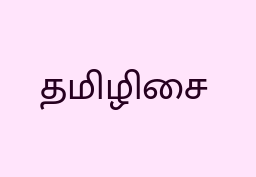தமிழிசை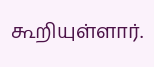கூறியுள்ளார்.